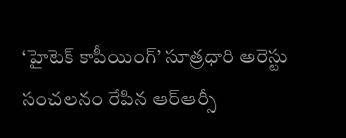‘హైటెక్ కాపీయింగ్’ సూత్రధారి అరెస్టు
సంచలనం రేపిన ఆర్ఆర్సీ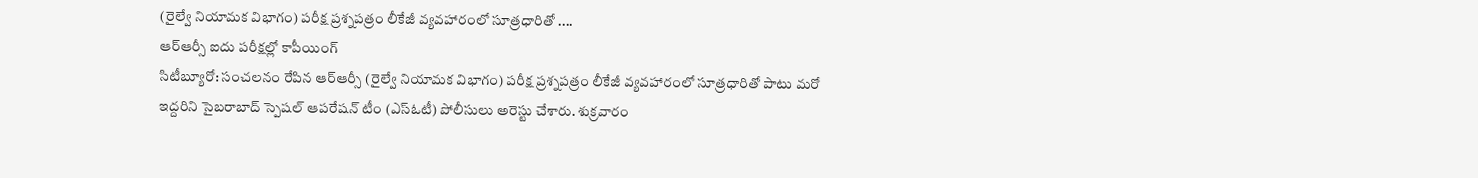(రైల్వే నియామక విభాగం) పరీక్ష ప్రశ్నపత్రం లీకేజీ వ్యవహారంలో సూత్రధారితో ....
ఆర్ఆర్సీ ఐదు పరీక్షల్లో కాపీయింగ్
సిటీబ్యూరో: సంచలనం రేపిన ఆర్ఆర్సీ (రైల్వే నియామక విభాగం) పరీక్ష ప్రశ్నపత్రం లీకేజీ వ్యవహారంలో సూత్రధారితో పాటు మరో ఇద్దరిని సైబరాబాద్ స్పెషల్ ఆపరేషన్ టీం (ఎస్ఓటీ) పోలీసులు అరెస్టు చేశారు. శుక్రవారం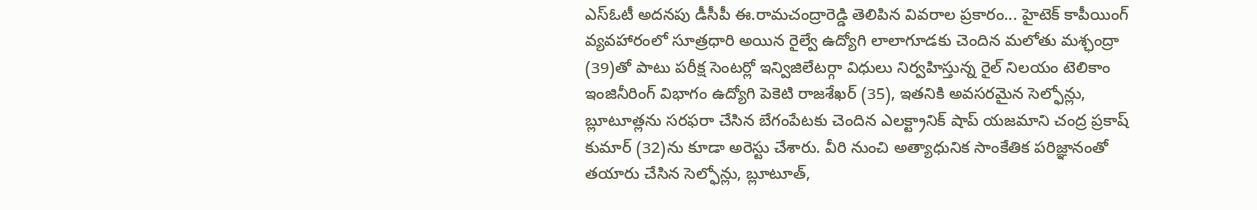ఎస్ఓటీ అదనపు డీసీపీ ఈ.రామచంద్రారెడ్డి తెలిపిన వివరాల ప్రకారం... హైటెక్ కాపీయింగ్ వ్యవహారంలో సూత్రధారి అయిన రైల్వే ఉద్యోగి లాలాగూడకు చెందిన మలోతు మశ్ఛంద్రా (39)తో పాటు పరీక్ష సెంటర్లో ఇన్విజిలేటర్గా విధులు నిర్వహిస్తున్న రైల్ నిలయం టెలికాం ఇంజినీరింగ్ విభాగం ఉద్యోగి పెకెటి రాజశేఖర్ (35), ఇతనికి అవసరమైన సెల్ఫోన్లు, బ్లూటూత్లను సరఫరా చేసిన బేగంపేటకు చెందిన ఎలక్ట్రానిక్ షాప్ యజమాని చంద్ర ప్రకాష్ కుమార్ (32)ను కూడా అరెస్టు చేశారు. వీరి నుంచి అత్యాధునిక సాంకేతిక పరిజ్ఞానంతో తయారు చేసిన సెల్ఫోన్లు, బ్లూటూత్,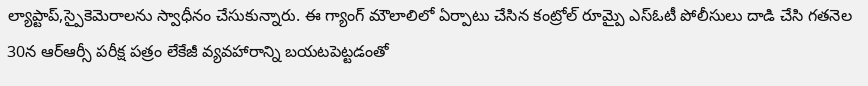ల్యాప్టాప్,స్పైకెమెరాలను స్వాధీనం చేసుకున్నారు. ఈ గ్యాంగ్ మౌలాలిలో ఏర్పాటు చేసిన కంట్రోల్ రూమ్పై ఎస్ఓటీ పోలీసులు దాడి చేసి గతనెల 30న ఆర్ఆర్సీ పరీక్ష పత్రం లేకేజీ వ్యవహారాన్ని బయటపెట్టడంతో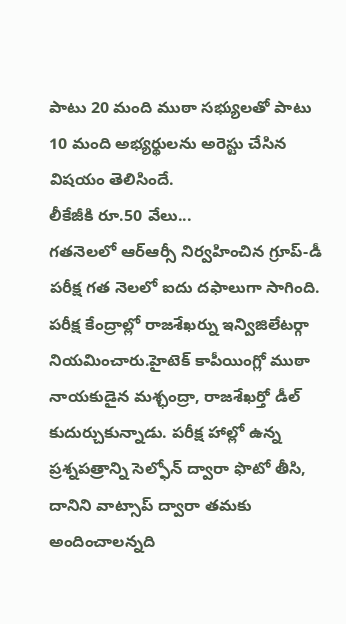పాటు 20 మంది ముఠా సభ్యులతో పాటు 10 మంది అభ్యర్థులను అరెస్టు చేసిన విషయం తెలిసిందే.
లీకేజీకి రూ.50 వేలు...
గతనెలలో ఆర్ఆర్సీ నిర్వహించిన గ్రూప్-డీ పరీక్ష గత నెలలో ఐదు దఫాలుగా సాగింది. పరీక్ష కేంద్రాల్లో రాజశేఖర్ను ఇన్విజిలేటర్గా నియమించారు.హైటెక్ కాపీయింగ్లో ముఠా నాయకుడైన మశ్ఛంద్రా, రాజశేఖర్తో డీల్ కుదుర్చుకున్నాడు. పరీక్ష హాల్లో ఉన్న ప్రశ్నపత్రాన్ని సెల్ఫోన్ ద్వారా ఫొటో తీసి, దానిని వాట్సాప్ ద్వారా తమకు అందించాలన్నది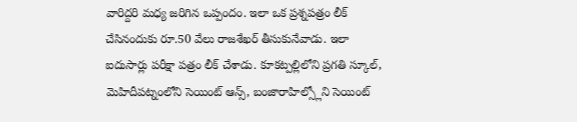వారిద్దరి మధ్య జరిగిన ఒప్పందం. ఇలా ఒక ప్రశ్నపత్రం లీక్ చేసినందుకు రూ.50 వేలు రాజశేఖర్ తీసుకునేవాడు. ఇలా ఐదుసార్లు పరీక్షా పత్రం లీక్ చేశాడు. కూకట్పల్లిలోని ప్రగతి స్కూల్, మెహిదీపట్నంలోని సెయింట్ ఆన్స్, బంజారాహిల్స్లోని సెయింట్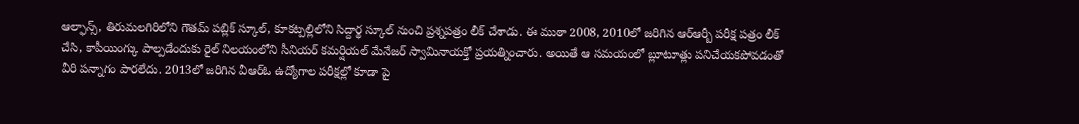ఆల్ఫాన్స్, తిరుమలగిరిలోని గౌతమ్ పబ్లిక్ స్కూల్, కూకట్పల్లిలోని సిద్దార్థ స్కూల్ నుంచి ప్రశ్నపత్రం లీక్ చేశాడు. ఈ ముఠా 2008, 2010లో జరిగిన ఆర్ఆర్బీ పరీక్ష పత్రం లీక్ చేసి, కాపీయింగ్కు పాల్పడేందుకు రైల్ నిలయంలోని సీనియర్ కమర్షియల్ మేనేజర్ స్వామినాయక్తో ప్రయత్నించారు. అయితే ఆ సమయంలో బ్లూటూత్లు పనిచేయకపోవడంతో వీరి పన్నాగం పారలేదు. 2013లో జరిగిన వీఆర్ఓ ఉద్యోగాల పరీక్షల్లో కూడా పై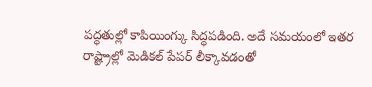పద్ధతుల్లో కాపియింగ్కు సిద్ధపడింది. అదే సమయంలో ఇతర రాష్ట్రాల్లో మెడికల్ పేపర్ లీక్కావడంతో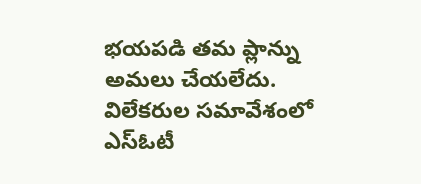భయపడి తమ ప్లాన్ను అమలు చేయలేదు. విలేకరుల సమావేశంలో ఎస్ఓటీ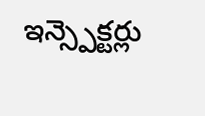ఇన్స్పెక్టర్లు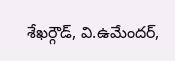శేఖర్గౌడ్, వి.ఉమేందర్,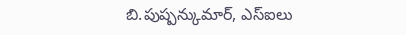బి.పుష్పన్కుమార్, ఎస్ఐలు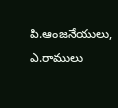పి.ఆంజనేయులు, ఎ.రాములు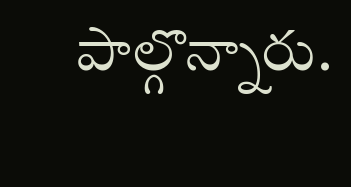పాల్గొన్నారు.